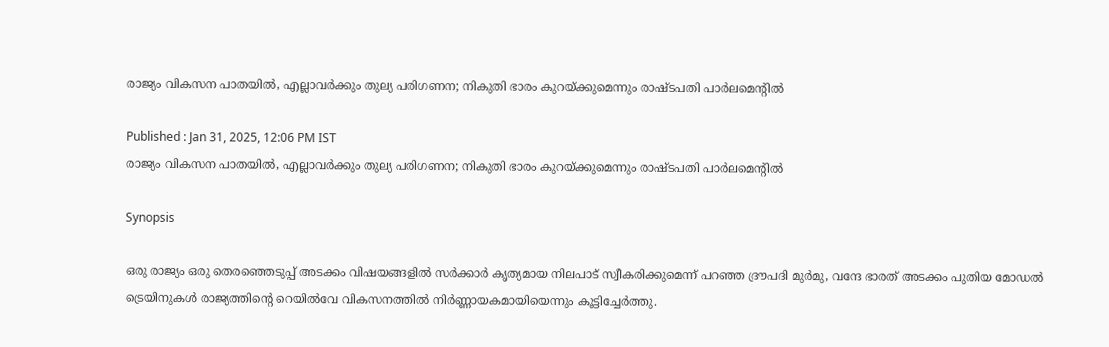രാജ്യം വികസന പാതയിൽ, എല്ലാവര്‍ക്കും തുല്യ പരിഗണന; നികുതി ഭാരം കുറയ്ക്കുമെന്നും രാഷ്ടപതി പാര്‍ലമെന്‍റില്‍

Published : Jan 31, 2025, 12:06 PM IST
രാജ്യം വികസന പാതയിൽ, എല്ലാവര്‍ക്കും തുല്യ പരിഗണന; നികുതി ഭാരം കുറയ്ക്കുമെന്നും രാഷ്ടപതി പാര്‍ലമെന്‍റില്‍

Synopsis

ഒരു രാജ്യം ഒരു തെരഞ്ഞെടുപ്പ് അടക്കം വിഷയങ്ങളിൽ സർക്കാർ കൃത്യമായ നിലപാട് സ്വീകരിക്കുമെന്ന് പറഞ്ഞ ദ്രൗപദി മുർമു, വന്ദേ ഭാരത് അടക്കം പുതിയ മോഡൽ ട്രെയിനുകൾ രാജ്യത്തിൻ്റെ റെയിൽവേ വികസനത്തിൽ നിർണ്ണായകമായിയെന്നും കൂട്ടിച്ചേർത്തു.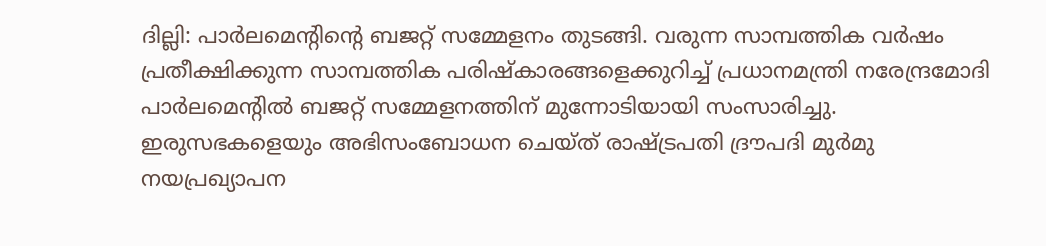ദില്ലി: പാർലമെന്റിന്റെ ബജറ്റ്‌ സമ്മേളനം തുടങ്ങി. വരുന്ന സാമ്പത്തിക വർഷം പ്രതീക്ഷിക്കുന്ന സാമ്പത്തിക പരിഷ്‌കാരങ്ങളെക്കുറിച്ച്‌ പ്രധാനമന്ത്രി നരേന്ദ്രമോദി പാർലമെന്റിൽ ബജറ്റ് സമ്മേളനത്തിന് മുന്നോടിയായി സംസാരിച്ചു. ഇരുസഭകളെയും അഭിസംബോധന ചെയ്‌ത്‌ രാഷ്‌ട്രപതി ദ്രൗപദി മുർമു നയപ്രഖ്യാപന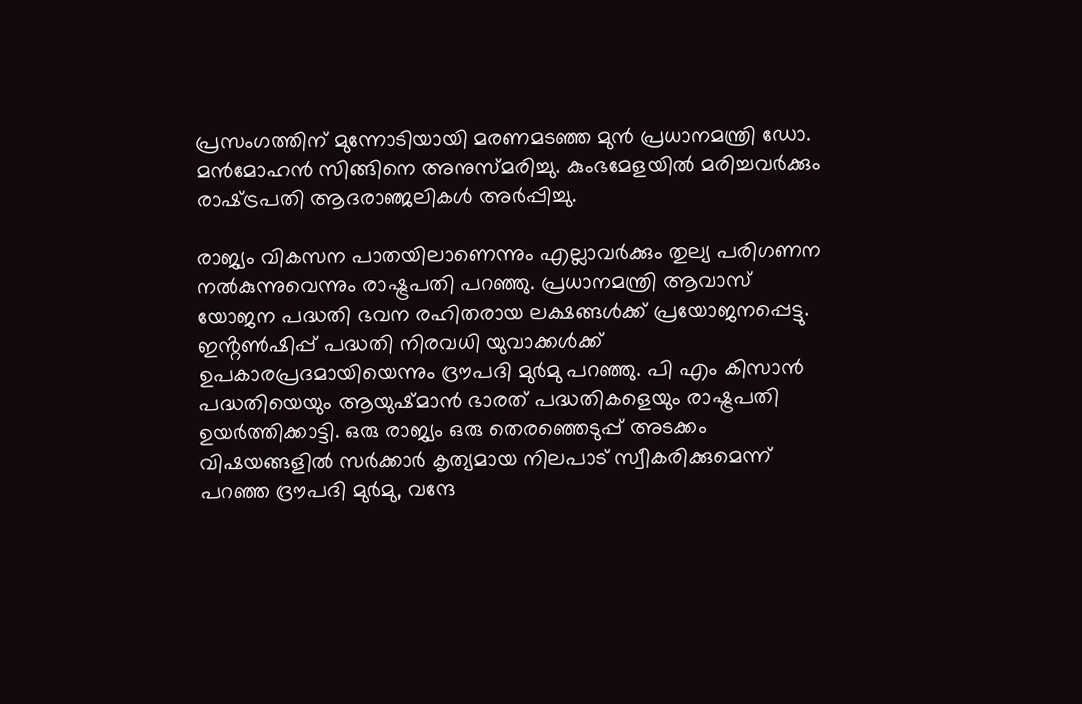പ്രസംഗത്തിന്‌ മുന്നോടിയായി മരണമടഞ്ഞ മുൻ പ്രധാനമന്ത്രി ഡോ. മൻമോഹൻ സിങ്ങിനെ അനുസ്‌മരിച്ചു. കുംഭമേളയിൽ മരിച്ചവർക്കും രാഷ്‌ട്രപതി ആദരാഞ്ജലികൾ അർപ്പിച്ചു.

രാജ്യം വികസന പാതയിലാണെന്നും എല്ലാവർക്കും തുല്യ പരിഗണന നൽകുന്നുവെന്നും രാഷ്ട്രപതി പറഞ്ഞു. പ്രധാനമന്ത്രി ആവാസ് യോജന പദ്ധതി ഭവന രഹിതരായ ലക്ഷങ്ങൾക്ക് പ്രയോജനപ്പെട്ടു.  ഇൻ്റൺഷിപ്പ് പദ്ധതി നിരവധി യുവാക്കൾക്ക് ഉപകാരപ്രദമായിയെന്നും ദ്രൗപദി മുർമു പറഞ്ഞു. പി എം കിസാൻ പദ്ധതിയെയും ആയുഷ്മാൻ ഭാരത് പദ്ധതികളെയും രാഷ്ട്രപതി ഉയർത്തിക്കാട്ടി. ഒരു രാജ്യം ഒരു തെരഞ്ഞെടുപ്പ് അടക്കം വിഷയങ്ങളിൽ സർക്കാർ കൃത്യമായ നിലപാട് സ്വീകരിക്കുമെന്ന് പറഞ്ഞ ദ്രൗപദി മുർമു, വന്ദേ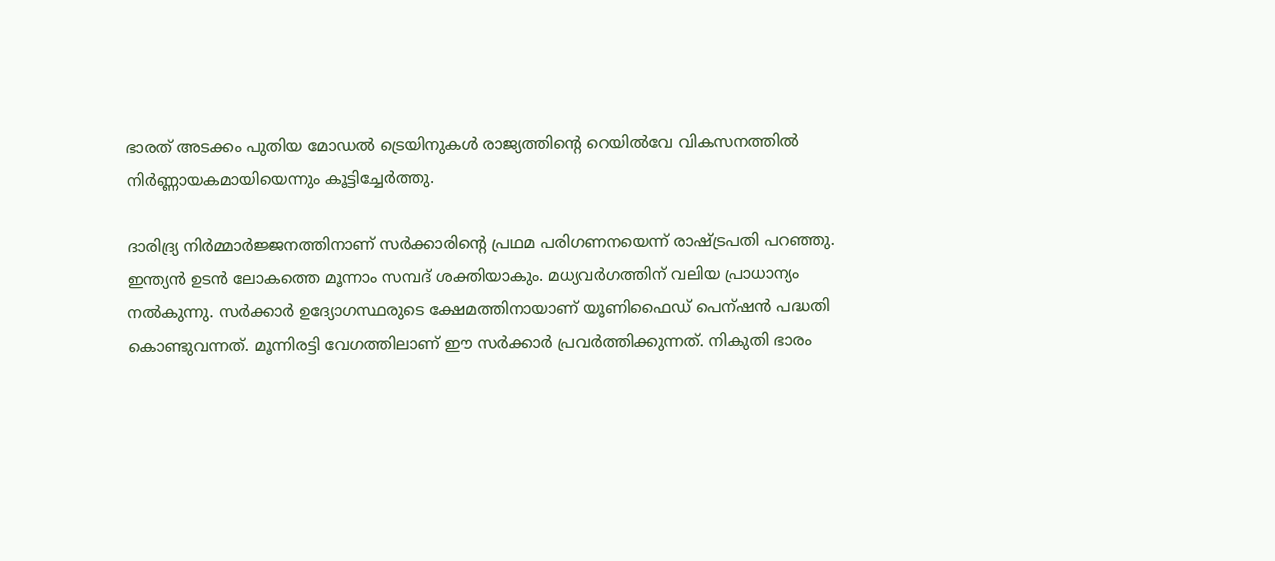ഭാരത് അടക്കം പുതിയ മോഡൽ ട്രെയിനുകൾ രാജ്യത്തിൻ്റെ റെയിൽവേ വികസനത്തിൽ നിർണ്ണായകമായിയെന്നും കൂട്ടിച്ചേർത്തു.

ദാരിദ്ര്യ നിർമ്മാർജ്ജനത്തിനാണ് സർക്കാരിൻ്റെ പ്രഥമ പരിഗണനയെന്ന് രാഷ്ട്രപതി പറഞ്ഞു. ഇന്ത്യൻ ഉടൻ ലോകത്തെ മൂന്നാം സമ്പദ് ശക്തിയാകും. മധ്യവർഗത്തിന് വലിയ പ്രാധാന്യം നൽകുന്നു. സർക്കാർ ഉദ്യോഗസ്ഥരുടെ ക്ഷേമത്തിനായാണ് യൂണിഫൈഡ് പെന്ഷൻ പദ്ധതി കൊണ്ടുവന്നത്. മൂന്നിരട്ടി വേഗത്തിലാണ് ഈ സർക്കാർ പ്രവർത്തിക്കുന്നത്. നികുതി ഭാരം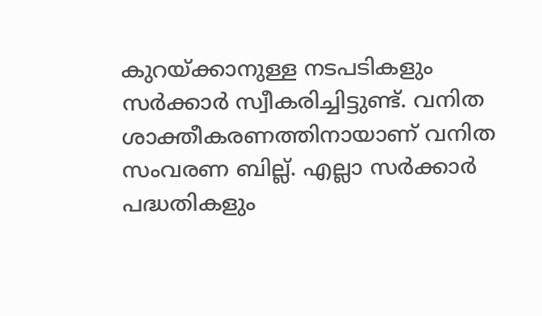കുറയ്ക്കാനുള്ള നടപടികളും സർക്കാർ സ്വീകരിച്ചിട്ടുണ്ട്. വനിത ശാക്തീകരണത്തിനായാണ് വനിത സംവരണ ബില്ല്. എല്ലാ സർക്കാർ പദ്ധതികളും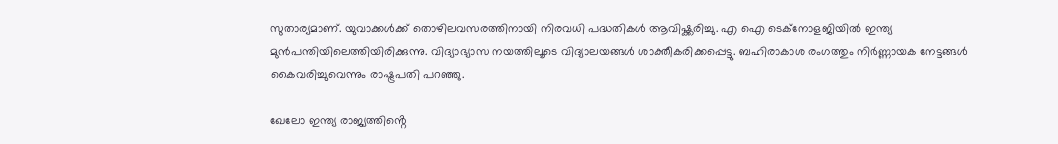സുതാര്യമാണ്. യുവാക്കൾക്ക് തൊഴിലവസരത്തിനായി നിരവധി പദ്ധതികൾ ആവിഷ്ക്കരിച്ചു. എ ഐ ടെക്നോളജിയിൽ ഇന്ത്യ മുൻപന്തിയിലെത്തിയിരിക്കുന്നു. വിദ്യാഭ്യാസ നയത്തിലൂടെ വിദ്യാലയങ്ങൾ ശാക്തീകരിക്കപ്പെട്ടു. ബഹിരാകാശ രംഗത്തും നിർണ്ണായക നേട്ടങ്ങൾ കൈവരിച്ചുവെന്നും രാഷ്ട്രപതി പറഞ്ഞു.

ഖേലോ ഇന്ത്യ രാജ്യത്തിൻ്റെ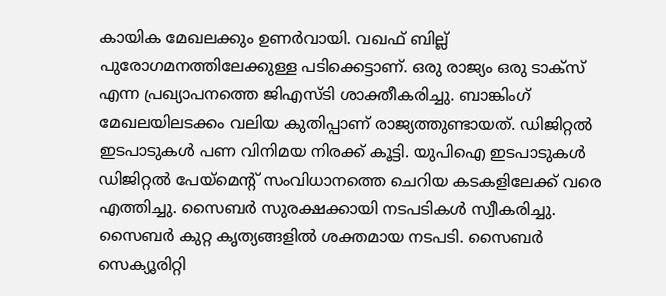കായിക മേഖലക്കും ഉണർവായി. വഖഫ് ബില്ല് പുരോഗമനത്തിലേക്കുള്ള പടിക്കെട്ടാണ്. ഒരു രാജ്യം ഒരു ടാക്സ് എന്ന പ്രഖ്യാപനത്തെ ജിഎസ്ടി ശാക്തീകരിച്ചു. ബാങ്കിംഗ് മേഖലയിലടക്കം വലിയ കുതിപ്പാണ് രാജ്യത്തുണ്ടായത്. ഡിജിറ്റൽ ഇടപാടുകൾ പണ വിനിമയ നിരക്ക് കൂട്ടി. യുപിഐ ഇടപാടുകൾ ഡിജിറ്റൽ പേയ്മെൻ്റ് സംവിധാനത്തെ ചെറിയ കടകളിലേക്ക് വരെ എത്തിച്ചു. സൈബർ സുരക്ഷക്കായി നടപടികൾ സ്വീകരിച്ചു. സൈബർ കുറ്റ കൃത്യങ്ങളിൽ ശക്തമായ നടപടി. സൈബർ സെക്യൂരിറ്റി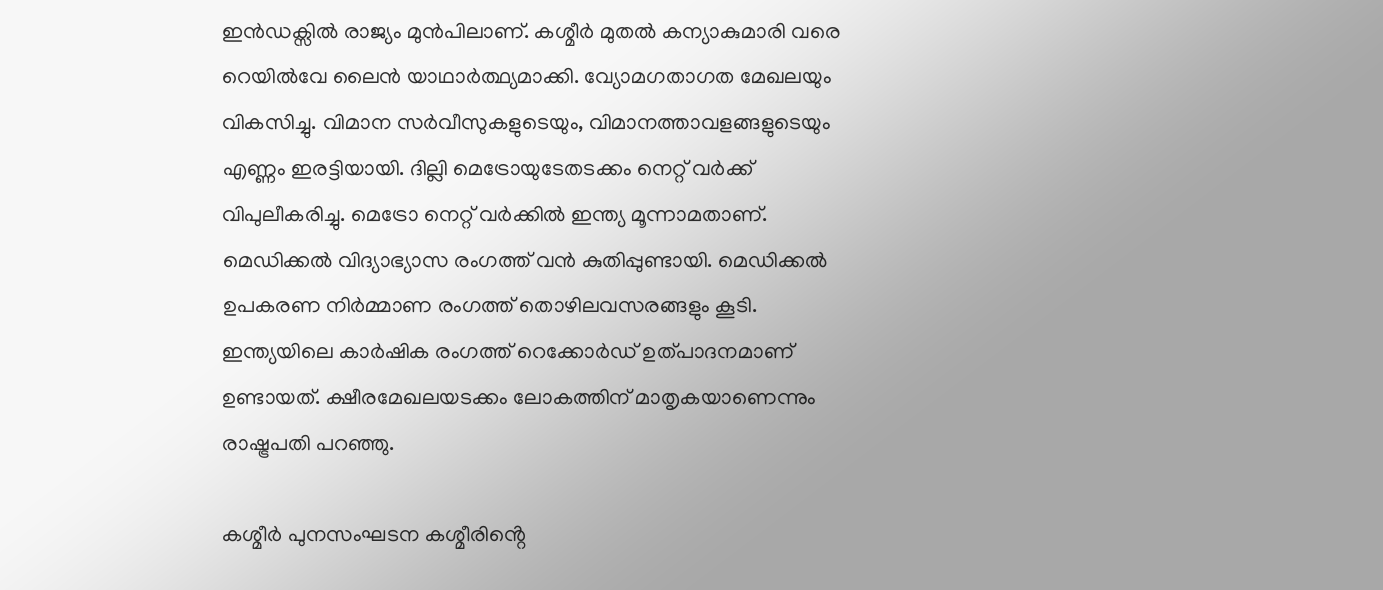ഇൻഡക്സിൽ രാജ്യം മുൻപിലാണ്. കശ്മീർ മുതൽ കന്യാകുമാരി വരെ റെയിൽവേ ലൈൻ യാഥാർത്ഥ്യമാക്കി. വ്യോമഗതാഗത മേഖലയും വികസിച്ചു. വിമാന സർവീസുകളുടെയും, വിമാനത്താവളങ്ങളുടെയും എണ്ണം ഇരട്ടിയായി. ദില്ലി മെട്രോയുടേതടക്കം നെറ്റ് വർക്ക് വിപുലീകരിച്ചു. മെട്രോ നെറ്റ് വർക്കിൽ ഇന്ത്യ മൂന്നാമതാണ്. മെഡിക്കൽ വിദ്യാഭ്യാസ രംഗത്ത് വൻ കുതിപ്പുണ്ടായി. മെഡിക്കൽ ഉപകരണ നിർമ്മാണ രംഗത്ത് തൊഴിലവസരങ്ങളും കൂടി. ഇന്ത്യയിലെ കാർഷിക രംഗത്ത് റെക്കോർഡ് ഉത്പാദനമാണ് ഉണ്ടായത്. ക്ഷീരമേഖലയടക്കം ലോകത്തിന് മാതൃകയാണെന്നും രാഷ്ട്രപതി പറഞ്ഞു.

കശ്മീർ പുനസംഘടന കശ്മീരിൻ്റെ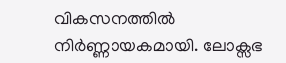വികസനത്തിൽ നിർണ്ണായകമായി. ലോക്സഭ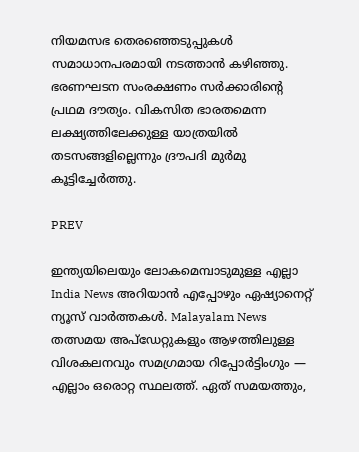നിയമസഭ തെരഞ്ഞെടുപ്പുകൾ സമാധാനപരമായി നടത്താൻ കഴിഞ്ഞു. ഭരണഘടന സംരക്ഷണം സർക്കാരിൻ്റെ പ്രഥമ ദൗത്യം. വികസിത ഭാരതമെന്ന ലക്ഷ്യത്തിലേക്കുള്ള യാത്രയിൽ തടസങ്ങളില്ലെന്നും ദ്രൗപദി മുർമു കൂട്ടിച്ചേർത്തു.

PREV

ഇന്ത്യയിലെയും ലോകമെമ്പാടുമുള്ള എല്ലാ India News അറിയാൻ എപ്പോഴും ഏഷ്യാനെറ്റ് ന്യൂസ് വാർത്തകൾ. Malayalam News   തത്സമയ അപ്‌ഡേറ്റുകളും ആഴത്തിലുള്ള വിശകലനവും സമഗ്രമായ റിപ്പോർട്ടിംഗും — എല്ലാം ഒരൊറ്റ സ്ഥലത്ത്. ഏത് സമയത്തും,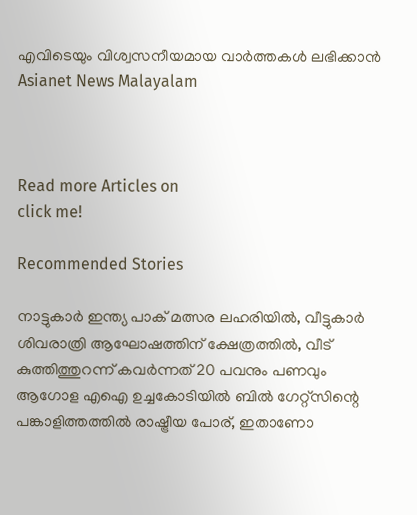എവിടെയും വിശ്വസനീയമായ വാർത്തകൾ ലഭിക്കാൻ Asianet News Malayalam



Read more Articles on
click me!

Recommended Stories

നാട്ടുകാർ ഇന്ത്യ പാക് മത്സര ലഹരിയിൽ, വീട്ടുകാർ ശിവരാത്രി ആഘോഷത്തിന് ക്ഷേത്രത്തിൽ, വീട് കുത്തിത്തുറന്ന് കവർന്നത് 20 പവനും പണവും
ആഗോള എഐ ഉച്ചകോടിയിൽ ബിൽ ഗേറ്റ്സിന്റെ പങ്കാളിത്തത്തിൽ രാഷ്ട്രീയ പോര്, ഇതാണോ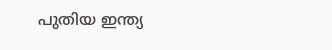പുതിയ ഇന്ത്യ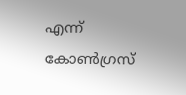എന്ന് കോൺഗ്രസ്